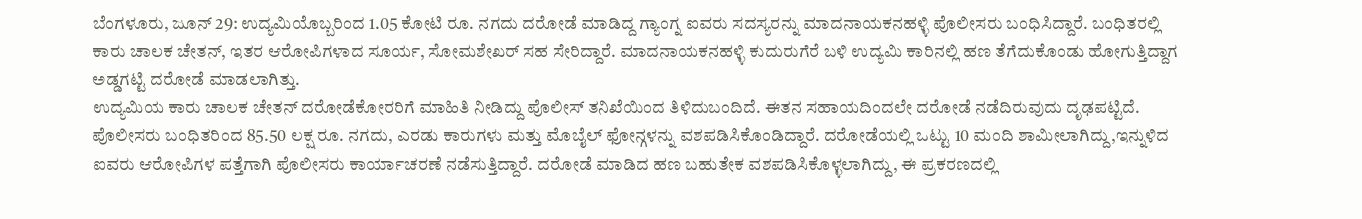ಬೆಂಗಳೂರು, ಜೂನ್ 29: ಉದ್ಯಮಿಯೊಬ್ಬರಿಂದ 1.05 ಕೋಟಿ ರೂ. ನಗದು ದರೋಡೆ ಮಾಡಿದ್ದ ಗ್ಯಾಂಗ್ನ ಐವರು ಸದಸ್ಯರನ್ನು ಮಾದನಾಯಕನಹಳ್ಳಿ ಪೊಲೀಸರು ಬಂಧಿಸಿದ್ದಾರೆ. ಬಂಧಿತರಲ್ಲಿ ಕಾರು ಚಾಲಕ ಚೇತನ್, ಇತರ ಆರೋಪಿಗಳಾದ ಸೂರ್ಯ, ಸೋಮಶೇಖರ್ ಸಹ ಸೇರಿದ್ದಾರೆ. ಮಾದನಾಯಕನಹಳ್ಳಿ ಕುದುರುಗೆರೆ ಬಳಿ ಉದ್ಯಮಿ ಕಾರಿನಲ್ಲಿ ಹಣ ತೆಗೆದುಕೊಂಡು ಹೋಗುತ್ತಿದ್ದಾಗ ಅಡ್ಡಗಟ್ಟಿ ದರೋಡೆ ಮಾಡಲಾಗಿತ್ತು.
ಉದ್ಯಮಿಯ ಕಾರು ಚಾಲಕ ಚೇತನ್ ದರೋಡೆಕೋರರಿಗೆ ಮಾಹಿತಿ ನೀಡಿದ್ದು ಪೊಲೀಸ್ ತನಿಖೆಯಿಂದ ತಿಳಿದುಬಂದಿದೆ. ಈತನ ಸಹಾಯದಿಂದಲೇ ದರೋಡೆ ನಡೆದಿರುವುದು ದೃಢಪಟ್ಟಿದೆ. ಪೊಲೀಸರು ಬಂಧಿತರಿಂದ 85.50 ಲಕ್ಷ ರೂ. ನಗದು, ಎರಡು ಕಾರುಗಳು ಮತ್ತು ಮೊಬೈಲ್ ಫೋನ್ಗಳನ್ನು ವಶಪಡಿಸಿಕೊಂಡಿದ್ದಾರೆ. ದರೋಡೆಯಲ್ಲಿ ಒಟ್ಟು 10 ಮಂದಿ ಶಾಮೀಲಾಗಿದ್ದು,ಇನ್ನುಳಿದ ಐವರು ಆರೋಪಿಗಳ ಪತ್ತೆಗಾಗಿ ಪೊಲೀಸರು ಕಾರ್ಯಾಚರಣೆ ನಡೆಸುತ್ತಿದ್ದಾರೆ. ದರೋಡೆ ಮಾಡಿದ ಹಣ ಬಹುತೇಕ ವಶಪಡಿಸಿಕೊಳ್ಳಲಾಗಿದ್ದು, ಈ ಪ್ರಕರಣದಲ್ಲಿ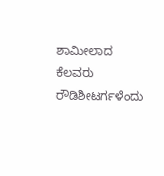ಶಾಮೀಲಾದ ಕೆಲವರು ರೌಡಿಶೀಟರ್ಗಳೆಂದು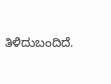ತಿಳಿದುಬಂದಿದೆ.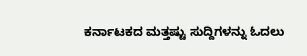ಕರ್ನಾಟಕದ ಮತ್ತಷ್ಟು ಸುದ್ದಿಗಳನ್ನು ಓದಲು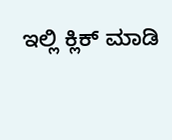ಇಲ್ಲಿ ಕ್ಲಿಕ್ ಮಾಡಿ